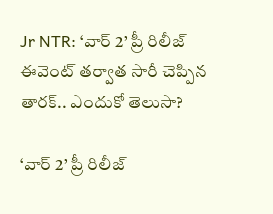Jr NTR: ‘వార్ 2’ ప్రీ రిలీజ్ ఈవెంట్ తర్వాత సారీ చెప్పిన తారక్.. ఎందుకో తెలుసా?

‘వార్ 2’ ప్రీ రిలీజ్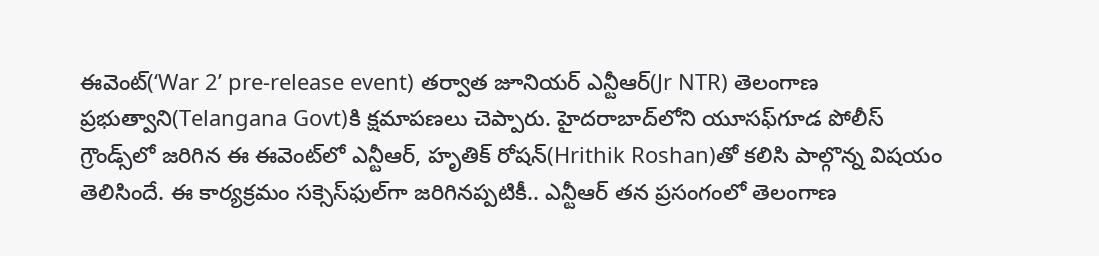ఈవెంట్(‘War 2’ pre-release event) తర్వాత జూనియర్ ఎన్టీఆర్(Jr NTR) తెలంగాణ ప్రభుత్వాని(Telangana Govt)కి క్షమాపణలు చెప్పారు. హైదరాబాద్‌లోని యూసఫ్‌గూడ పోలీస్ గ్రౌండ్స్‌లో జరిగిన ఈ ఈవెంట్‌లో ఎన్టీఆర్, హృతిక్ రోషన్‌(Hrithik Roshan)తో కలిసి పాల్గొన్న విషయం తెలిసిందే. ఈ కార్యక్రమం సక్సెస్‌ఫుల్‌గా జరిగినప్పటికీ.. ఎన్టీఆర్ తన ప్రసంగంలో తెలంగాణ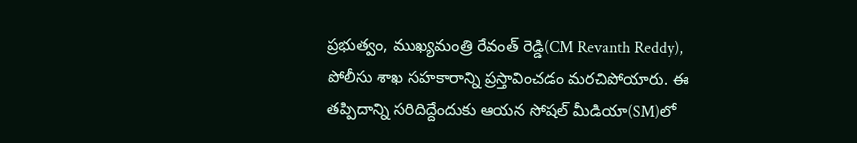ప్రభుత్వం, ముఖ్యమంత్రి రేవంత్ రెడ్డి(CM Revanth Reddy), పోలీసు శాఖ సహకారాన్ని ప్రస్తావించడం మరచిపోయారు. ఈ తప్పిదాన్ని సరిదిద్దేందుకు ఆయన సోషల్ మీడియా(SM)లో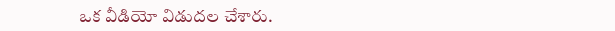ఒక వీడియో విడుదల చేశారు.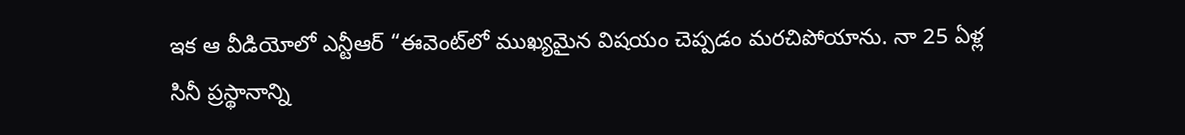ఇక ఆ వీడియోలో ఎన్టీఆర్ “ఈవెంట్‌లో ముఖ్యమైన విషయం చెప్పడం మరచిపోయాను. నా 25 ఏళ్ల సినీ ప్రస్థానాన్ని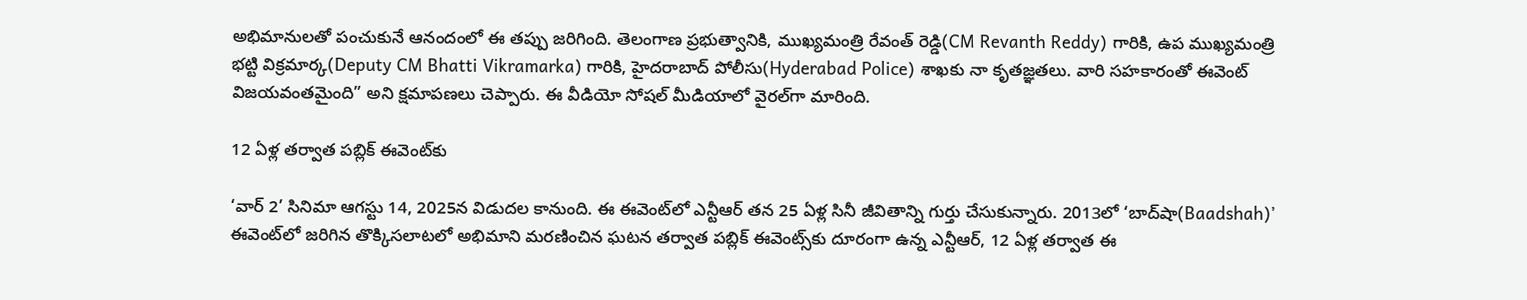అభిమానులతో పంచుకునే ఆనందంలో ఈ తప్పు జరిగింది. తెలంగాణ ప్రభుత్వానికి, ముఖ్యమంత్రి రేవంత్ రెడ్డి(CM Revanth Reddy) గారికి, ఉప ముఖ్యమంత్రి భట్టి విక్రమార్క(Deputy CM Bhatti Vikramarka) గారికి, హైదరాబాద్ పోలీసు(Hyderabad Police) శాఖకు నా కృతజ్ఞతలు. వారి సహకారంతో ఈవెంట్ విజయవంతమైంది” అని క్షమాపణలు చెప్పారు. ఈ వీడియో సోషల్ మీడియాలో వైరల్‌గా మారింది.

12 ఏళ్ల తర్వాత పబ్లిక్ ఈవెంట్‌కు

‘వార్ 2’ సినిమా ఆగస్టు 14, 2025న విడుదల కానుంది. ఈ ఈవెంట్‌లో ఎన్టీఆర్ తన 25 ఏళ్ల సినీ జీవితాన్ని గుర్తు చేసుకున్నారు. 2013లో ‘బాద్‌షా(Baadshah)’ ఈవెంట్‌లో జరిగిన తొక్కిసలాటలో అభిమాని మరణించిన ఘటన తర్వాత పబ్లిక్ ఈవెంట్స్‌కు దూరంగా ఉన్న ఎన్టీఆర్, 12 ఏళ్ల తర్వాత ఈ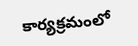కార్యక్రమంలో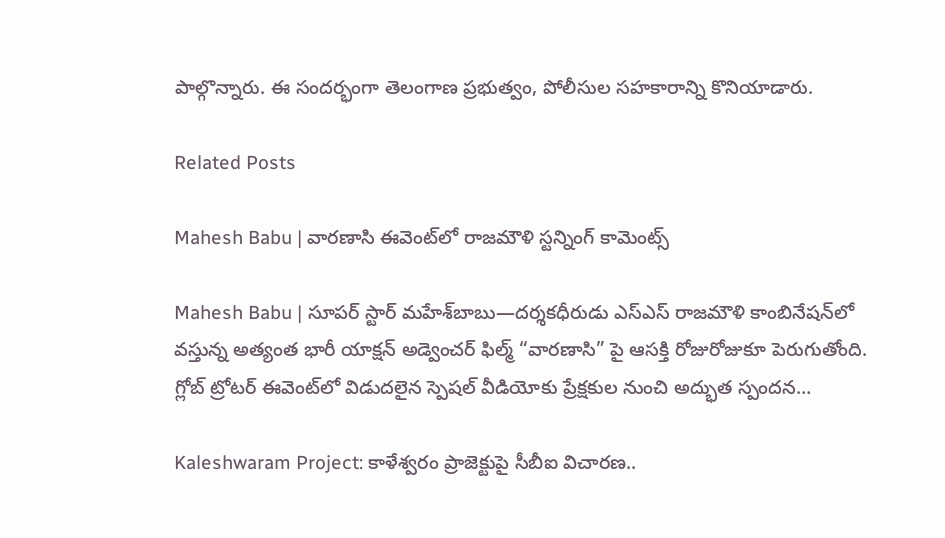పాల్గొన్నారు. ఈ సందర్భంగా తెలంగాణ ప్రభుత్వం, పోలీసుల సహకారాన్ని కొనియాడారు.

Related Posts

Mahesh Babu | వారణాసి ఈవెంట్‌లో రాజమౌళి స్ట‌న్నింగ్ కామెంట్స్

Mahesh Babu | సూపర్ స్టార్ మహేశ్‌బాబు—దర్శకధీరుడు ఎస్‌ఎస్‌ రాజమౌళి కాంబినేషన్‌లో వస్తున్న అత్యంత భారీ యాక్షన్ అడ్వెంచర్ ఫిల్మ్ “వారణాసి” పై ఆసక్తి రోజురోజుకూ పెరుగుతోంది. గ్లోబ్ ట్రోటర్ ఈవెంట్‌లో విడుదలైన స్పెషల్ వీడియోకు ప్రేక్షకుల నుంచి అద్భుత స్పందన…

Kaleshwaram Project: కాళేశ్వరం ప్రాజెక్టుపై సీబీఐ విచారణ..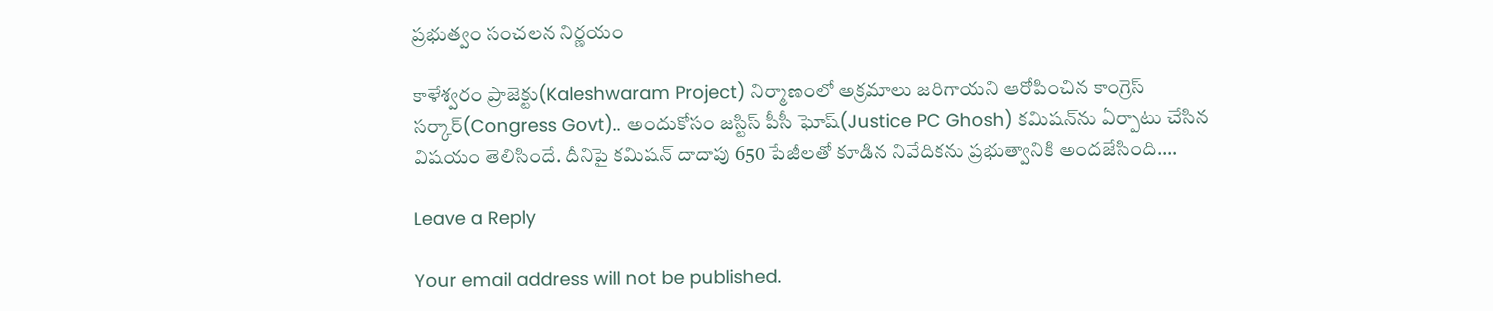ప్రభుత్వం సంచలన నిర్ణయం

కాళేశ్వరం ప్రాజెక్టు(Kaleshwaram Project) నిర్మాణంలో అక్రమాలు జరిగాయని ఆరోపించిన కాంగ్రెస్ సర్కార్(Congress Govt).. అందుకోసం జస్టిస్ పీసీ ఘోష్(Justice PC Ghosh) కమిషన్‌ను ఏర్పాటు చేసిన విషయం తెలిసిందే. దీనిపై కమిషన్ దాదాపు 650 పేజీలతో కూడిన నివేదికను ప్రభుత్వానికి అందజేసింది.…

Leave a Reply

Your email address will not be published.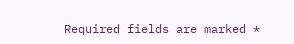Required fields are marked *